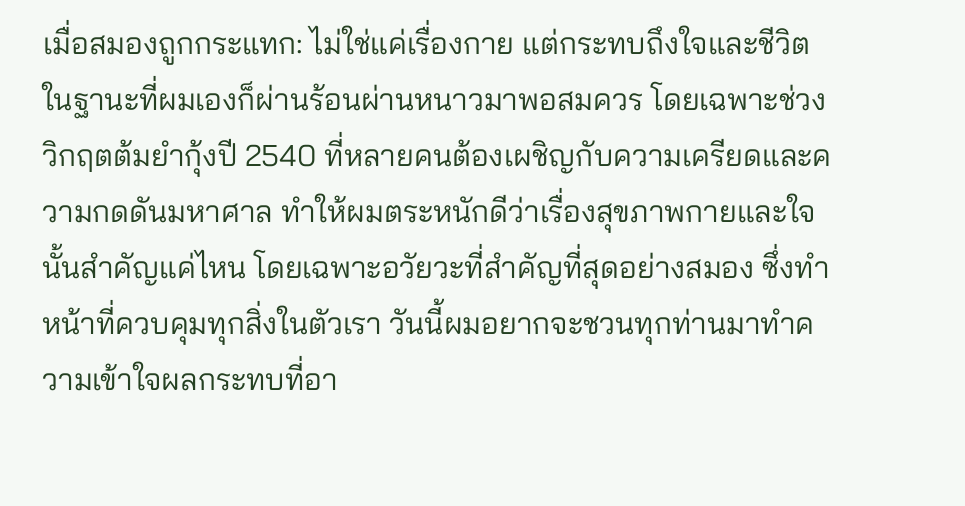เมื่อสมองถูกกระแทก: ไม่ใช่แค่เรื่องกาย แต่กระทบถึงใจและชีวิต
ในฐานะที่ผมเองก็ผ่านร้อนผ่านหนาวมาพอสมควร โดยเฉพาะช่วงวิกฤตต้มยำกุ้งปี 2540 ที่หลายคนต้องเผชิญกับความเครียดและความกดดันมหาศาล ทำให้ผมตระหนักดีว่าเรื่องสุขภาพกายและใจนั้นสำคัญแค่ไหน โดยเฉพาะอวัยวะที่สำคัญที่สุดอย่างสมอง ซึ่งทำหน้าที่ควบคุมทุกสิ่งในตัวเรา วันนี้ผมอยากจะชวนทุกท่านมาทำความเข้าใจผลกระทบที่อา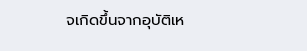จเกิดขึ้นจากอุบัติเห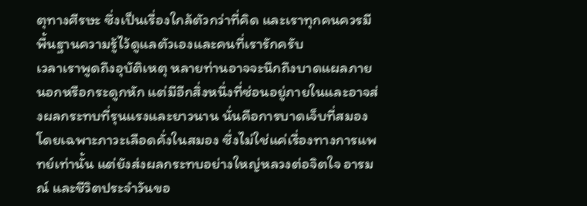ตุทางศีรษะ ซึ่งเป็นเรื่องใกล้ตัวกว่าที่คิด และเราทุกคนควรมีพื้นฐานความรู้ไว้ดูแลตัวเองและคนที่เรารักครับ
เวลาเราพูดถึงอุบัติเหตุ หลายท่านอาจจะนึกถึงบาดแผลภายนอกหรือกระดูกหัก แต่มีอีกสิ่งหนึ่งที่ซ่อนอยู่ภายในและอาจส่งผลกระทบที่รุนแรงและยาวนาน นั่นคือการบาดเจ็บที่สมอง โดยเฉพาะภาวะเลือดคั่งในสมอง ซึ่งไม่ใช่แค่เรื่องทางการแพทย์เท่านั้น แต่ยังส่งผลกระทบอย่างใหญ่หลวงต่อจิตใจ อารมณ์ และชีวิตประจำวันขอ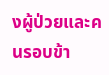งผู้ป่วยและคนรอบข้า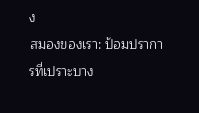ง
สมองของเรา: ป้อมปราการที่เปราะบาง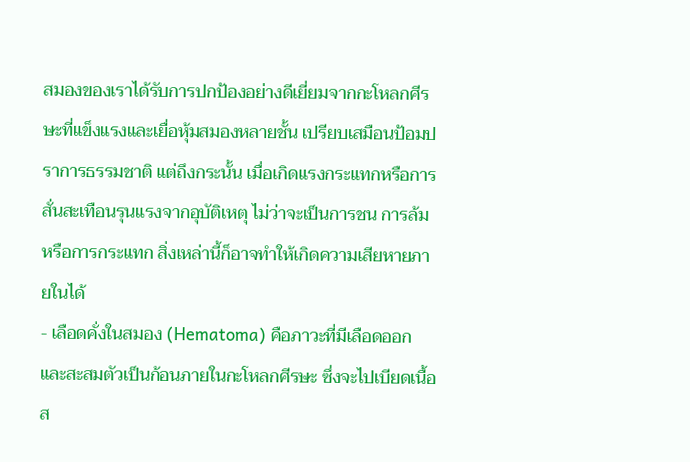สมองของเราได้รับการปกป้องอย่างดีเยี่ยมจากกะโหลกศีรษะที่แข็งแรงและเยื่อหุ้มสมองหลายชั้น เปรียบเสมือนป้อมปราการธรรมชาติ แต่ถึงกระนั้น เมื่อเกิดแรงกระแทกหรือการสั่นสะเทือนรุนแรงจากอุบัติเหตุ ไม่ว่าจะเป็นการชน การล้ม หรือการกระแทก สิ่งเหล่านี้ก็อาจทำให้เกิดความเสียหายภายในได้
- เลือดคั่งในสมอง (Hematoma) คือภาวะที่มีเลือดออกและสะสมตัวเป็นก้อนภายในกะโหลกศีรษะ ซึ่งจะไปเบียดเนื้อส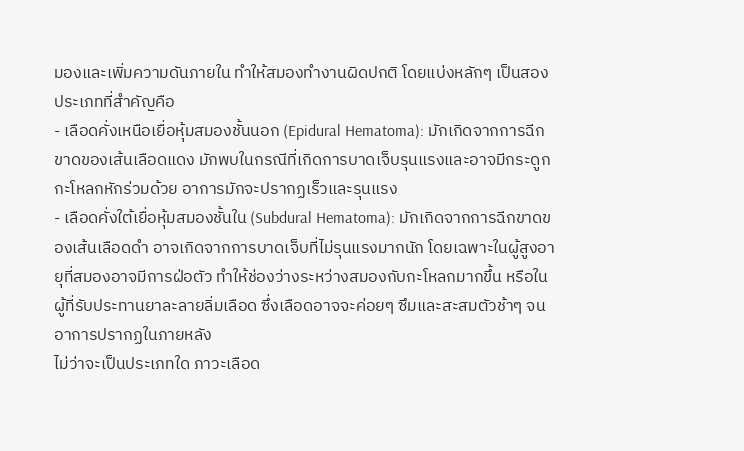มองและเพิ่มความดันภายใน ทำให้สมองทำงานผิดปกติ โดยแบ่งหลักๆ เป็นสองประเภทที่สำคัญคือ
- เลือดคั่งเหนือเยื่อหุ้มสมองชั้นนอก (Epidural Hematoma): มักเกิดจากการฉีกขาดของเส้นเลือดแดง มักพบในกรณีที่เกิดการบาดเจ็บรุนแรงและอาจมีกระดูกกะโหลกหักร่วมด้วย อาการมักจะปรากฏเร็วและรุนแรง
- เลือดคั่งใต้เยื่อหุ้มสมองชั้นใน (Subdural Hematoma): มักเกิดจากการฉีกขาดของเส้นเลือดดำ อาจเกิดจากการบาดเจ็บที่ไม่รุนแรงมากนัก โดยเฉพาะในผู้สูงอายุที่สมองอาจมีการฝ่อตัว ทำให้ช่องว่างระหว่างสมองกับกะโหลกมากขึ้น หรือในผู้ที่รับประทานยาละลายลิ่มเลือด ซึ่งเลือดอาจจะค่อยๆ ซึมและสะสมตัวช้าๆ จนอาการปรากฏในภายหลัง
ไม่ว่าจะเป็นประเภทใด ภาวะเลือด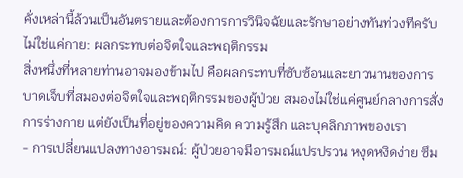คั่งเหล่านี้ล้วนเป็นอันตรายและต้องการการวินิจฉัยและรักษาอย่างทันท่วงทีครับ
ไม่ใช่แค่กาย: ผลกระทบต่อจิตใจและพฤติกรรม
สิ่งหนึ่งที่หลายท่านอาจมองข้ามไป คือผลกระทบที่ซับซ้อนและยาวนานของการบาดเจ็บที่สมองต่อจิตใจและพฤติกรรมของผู้ป่วย สมองไม่ใช่แค่ศูนย์กลางการสั่งการร่างกาย แต่ยังเป็นที่อยู่ของความคิด ความรู้สึก และบุคลิกภาพของเรา
- การเปลี่ยนแปลงทางอารมณ์: ผู้ป่วยอาจมีอารมณ์แปรปรวน หงุดหงิดง่าย ซึม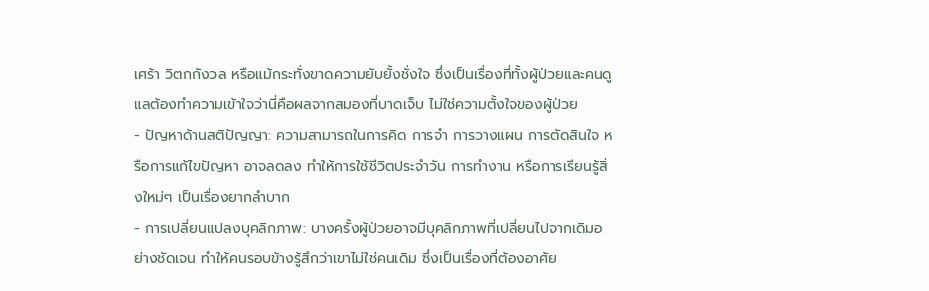เศร้า วิตกกังวล หรือแม้กระทั่งขาดความยับยั้งชั่งใจ ซึ่งเป็นเรื่องที่ทั้งผู้ป่วยและคนดูแลต้องทำความเข้าใจว่านี่คือผลจากสมองที่บาดเจ็บ ไม่ใช่ความตั้งใจของผู้ป่วย
- ปัญหาด้านสติปัญญา: ความสามารถในการคิด การจำ การวางแผน การตัดสินใจ หรือการแก้ไขปัญหา อาจลดลง ทำให้การใช้ชีวิตประจำวัน การทำงาน หรือการเรียนรู้สิ่งใหม่ๆ เป็นเรื่องยากลำบาก
- การเปลี่ยนแปลงบุคลิกภาพ: บางครั้งผู้ป่วยอาจมีบุคลิกภาพที่เปลี่ยนไปจากเดิมอย่างชัดเจน ทำให้คนรอบข้างรู้สึกว่าเขาไม่ใช่คนเดิม ซึ่งเป็นเรื่องที่ต้องอาศัย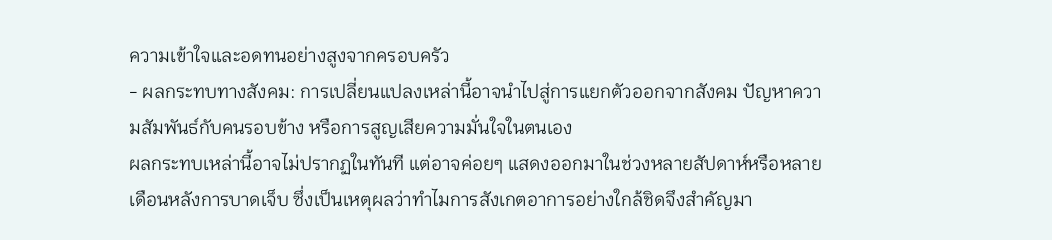ความเข้าใจและอดทนอย่างสูงจากครอบครัว
- ผลกระทบทางสังคม: การเปลี่ยนแปลงเหล่านี้อาจนำไปสู่การแยกตัวออกจากสังคม ปัญหาความสัมพันธ์กับคนรอบข้าง หรือการสูญเสียความมั่นใจในตนเอง
ผลกระทบเหล่านี้อาจไม่ปรากฏในทันที แต่อาจค่อยๆ แสดงออกมาในช่วงหลายสัปดาห์หรือหลายเดือนหลังการบาดเจ็บ ซึ่งเป็นเหตุผลว่าทำไมการสังเกตอาการอย่างใกล้ชิดจึงสำคัญมา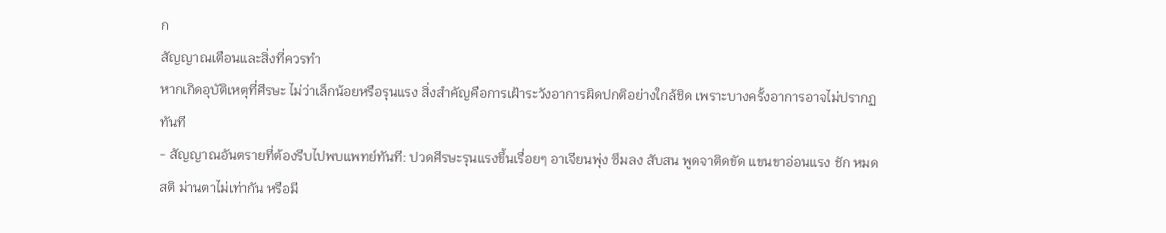ก
สัญญาณเตือนและสิ่งที่ควรทำ
หากเกิดอุบัติเหตุที่ศีรษะ ไม่ว่าเล็กน้อยหรือรุนแรง สิ่งสำคัญคือการเฝ้าระวังอาการผิดปกติอย่างใกล้ชิด เพราะบางครั้งอาการอาจไม่ปรากฏทันที
- สัญญาณอันตรายที่ต้องรีบไปพบแพทย์ทันที: ปวดศีรษะรุนแรงขึ้นเรื่อยๆ อาเจียนพุ่ง ซึมลง สับสน พูดจาติดขัด แขนขาอ่อนแรง ชัก หมดสติ ม่านตาไม่เท่ากัน หรือมี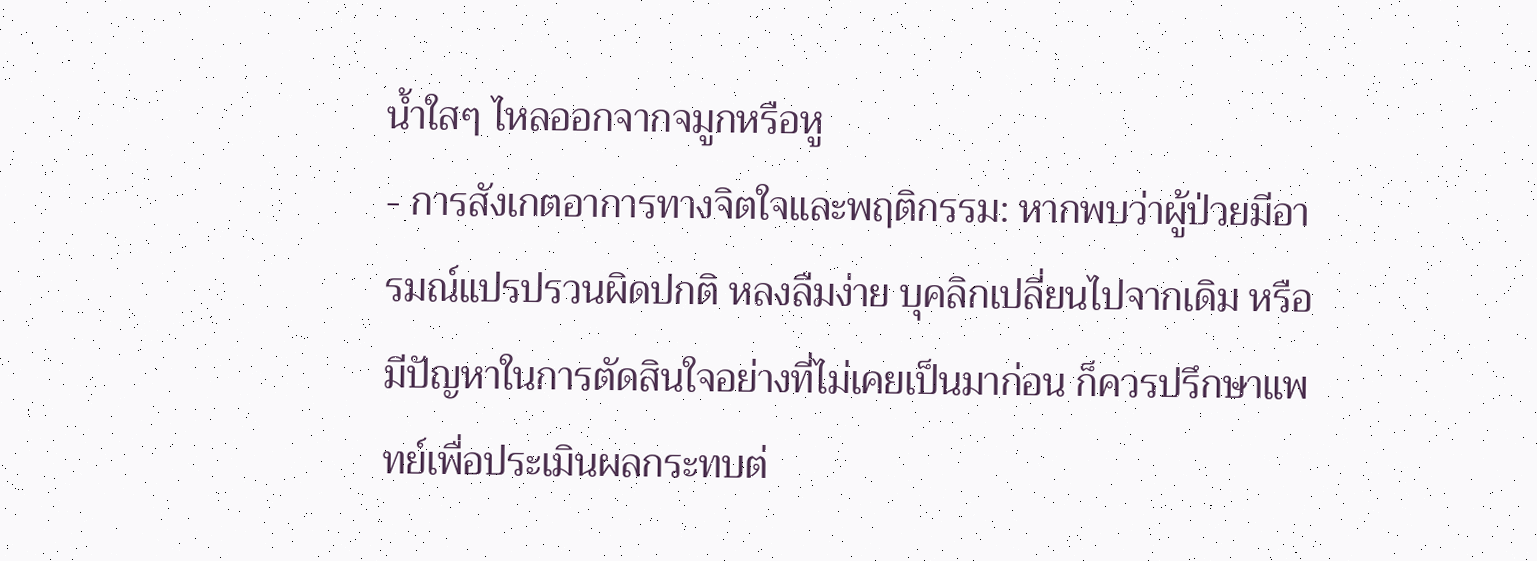น้ำใสๆ ไหลออกจากจมูกหรือหู
- การสังเกตอาการทางจิตใจและพฤติกรรม: หากพบว่าผู้ป่วยมีอารมณ์แปรปรวนผิดปกติ หลงลืมง่าย บุคลิกเปลี่ยนไปจากเดิม หรือมีปัญหาในการตัดสินใจอย่างที่ไม่เคยเป็นมาก่อน ก็ควรปรึกษาแพทย์เพื่อประเมินผลกระทบต่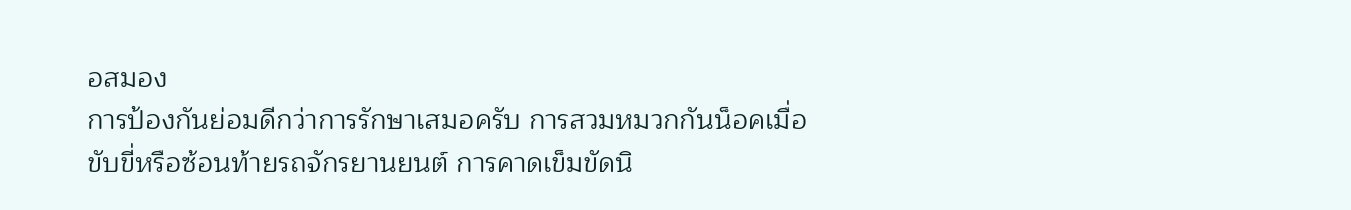อสมอง
การป้องกันย่อมดีกว่าการรักษาเสมอครับ การสวมหมวกกันน็อคเมื่อขับขี่หรือซ้อนท้ายรถจักรยานยนต์ การคาดเข็มขัดนิ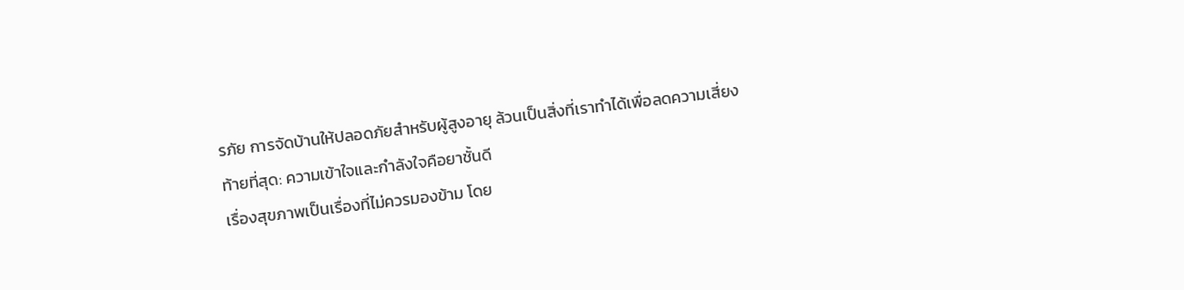รภัย การจัดบ้านให้ปลอดภัยสำหรับผู้สูงอายุ ล้วนเป็นสิ่งที่เราทำได้เพื่อลดความเสี่ยง
ท้ายที่สุด: ความเข้าใจและกำลังใจคือยาชั้นดี
เรื่องสุขภาพเป็นเรื่องที่ไม่ควรมองข้าม โดย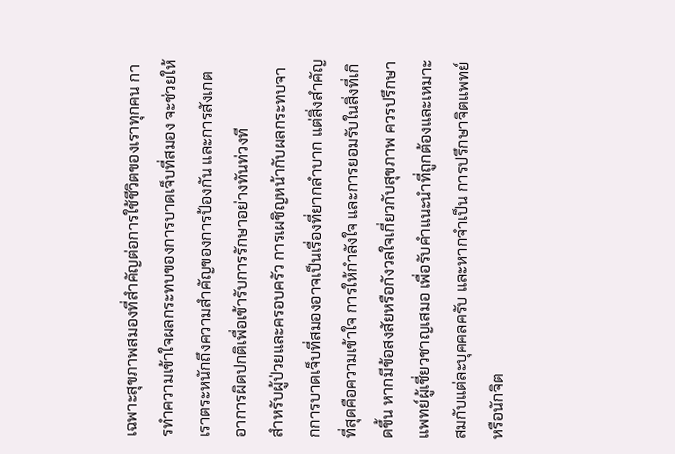เฉพาะสุขภาพสมองที่สำคัญต่อการใช้ชีวิตของเราทุกคน การทำความเข้าใจผลกระทบของการบาดเจ็บที่สมอง จะช่วยให้เราตระหนักถึงความสำคัญของการป้องกัน และการสังเกตอาการผิดปกติเพื่อเข้ารับการรักษาอย่างทันท่วงที
สำหรับผู้ป่วยและครอบครัว การเผชิญหน้ากับผลกระทบจากการบาดเจ็บที่สมองอาจเป็นเรื่องที่ยากลำบาก แต่สิ่งสำคัญที่สุดคือความเข้าใจ การให้กำลังใจ และการยอมรับในสิ่งที่เกิดขึ้น หากมีข้อสงสัยหรือกังวลใจเกี่ยวกับสุขภาพ ควรปรึกษาแพทย์ผู้เชี่ยวชาญเสมอ เพื่อรับคำแนะนำที่ถูกต้องและเหมาะสมกับแต่ละบุคคลครับ และหากจำเป็น การปรึกษาจิตแพทย์หรือนักจิต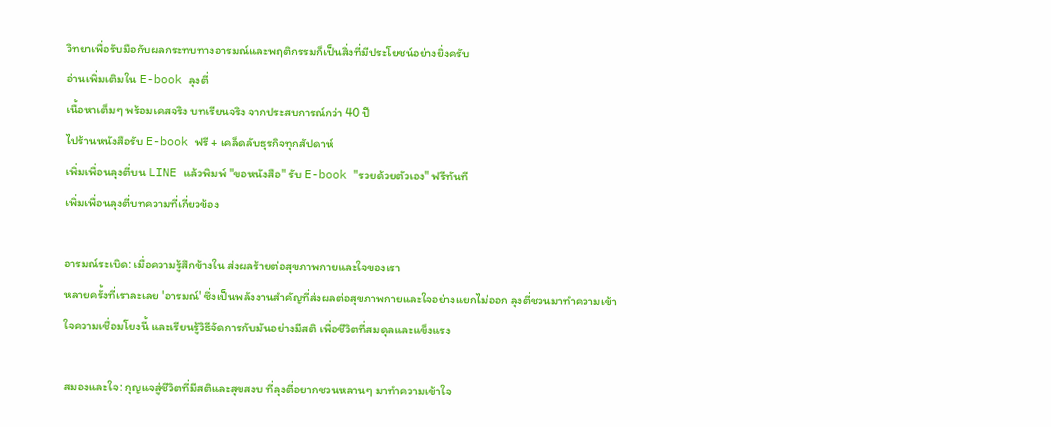วิทยาเพื่อรับมือกับผลกระทบทางอารมณ์และพฤติกรรมก็เป็นสิ่งที่มีประโยชน์อย่างยิ่งครับ
อ่านเพิ่มเติมใน E-book ลุงตี่
เนื้อหาเต็มๆ พร้อมเคสจริง บทเรียนจริง จากประสบการณ์กว่า 40 ปี
ไปร้านหนังสือรับ E-book ฟรี + เคล็ดลับธุรกิจทุกสัปดาห์
เพิ่มเพื่อนลุงตี่บน LINE แล้วพิมพ์ "ขอหนังสือ" รับ E-book "รวยด้วยตัวเอง" ฟรีทันที
เพิ่มเพื่อนลุงตี่บทความที่เกี่ยวข้อง

อารมณ์ระเบิด: เมื่อความรู้สึกข้างใน ส่งผลร้ายต่อสุขภาพกายและใจของเรา
หลายครั้งที่เราละเลย 'อารมณ์' ซึ่งเป็นพลังงานสำคัญที่ส่งผลต่อสุขภาพกายและใจอย่างแยกไม่ออก ลุงตี่ชวนมาทำความเข้าใจความเชื่อมโยงนี้ และเรียนรู้วิธีจัดการกับมันอย่างมีสติ เพื่อชีวิตที่สมดุลและแข็งแรง

สมองและใจ: กุญแจสู่ชีวิตที่มีสติและสุขสงบ ที่ลุงตี่อยากชวนหลานๆ มาทำความเข้าใจ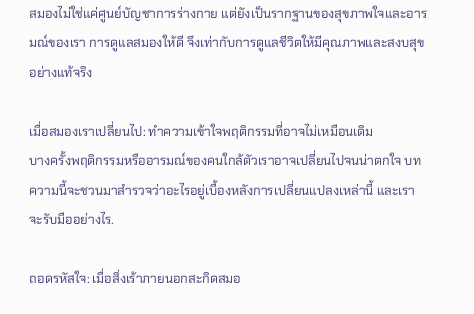สมองไม่ใช่แค่ศูนย์บัญชาการร่างกาย แต่ยังเป็นรากฐานของสุขภาพใจและอารมณ์ของเรา การดูแลสมองให้ดี จึงเท่ากับการดูแลชีวิตให้มีคุณภาพและสงบสุขอย่างแท้จริง

เมื่อสมองเราเปลี่ยนไป: ทำความเข้าใจพฤติกรรมที่อาจไม่เหมือนเดิม
บางครั้งพฤติกรรมหรืออารมณ์ของคนใกล้ตัวเราอาจเปลี่ยนไปจนน่าตกใจ บทความนี้จะชวนมาสำรวจว่าอะไรอยู่เบื้องหลังการเปลี่ยนแปลงเหล่านี้ และเราจะรับมืออย่างไร.

ถอดรหัสใจ: เมื่อสิ่งเร้าภายนอกสะกิดสมอ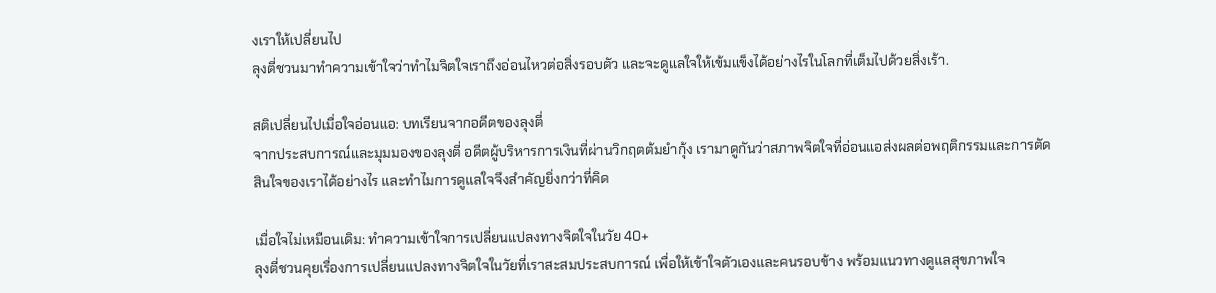งเราให้เปลี่ยนไป
ลุงตี่ชวนมาทำความเข้าใจว่าทำไมจิตใจเราถึงอ่อนไหวต่อสิ่งรอบตัว และจะดูแลใจให้เข้มแข็งได้อย่างไรในโลกที่เต็มไปด้วยสิ่งเร้า.

สติเปลี่ยนไปเมื่อใจอ่อนแอ: บทเรียนจากอดีตของลุงตี่
จากประสบการณ์และมุมมองของลุงตี่ อดีตผู้บริหารการเงินที่ผ่านวิกฤตต้มยำกุ้ง เรามาดูกันว่าสภาพจิตใจที่อ่อนแอส่งผลต่อพฤติกรรมและการตัดสินใจของเราได้อย่างไร และทำไมการดูแลใจจึงสำคัญยิ่งกว่าที่คิด

เมื่อใจไม่เหมือนเดิม: ทำความเข้าใจการเปลี่ยนแปลงทางจิตใจในวัย 40+
ลุงตี่ชวนคุยเรื่องการเปลี่ยนแปลงทางจิตใจในวัยที่เราสะสมประสบการณ์ เพื่อให้เข้าใจตัวเองและคนรอบข้าง พร้อมแนวทางดูแลสุขภาพใจ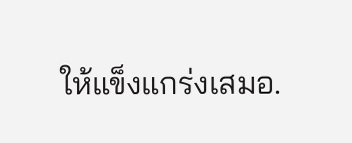ให้แข็งแกร่งเสมอ.